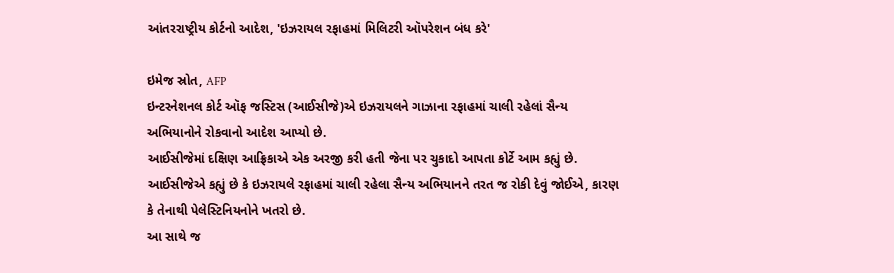આંતરરાષ્ટ્રીય કોર્ટનો આદેશ, 'ઇઝરાયલ રફાહમાં મિલિટરી ઑપરેશન બંધ કરે'

ઇમેજ સ્રોત, AFP
ઇન્ટરનેશનલ કોર્ટ ઑફ જસ્ટિસ (આઈસીજે)એ ઇઝરાયલને ગાઝાના રફાહમાં ચાલી રહેલાં સૈન્ય અભિયાનોને રોકવાનો આદેશ આપ્યો છે.
આઈસીજેમાં દક્ષિણ આફ્રિકાએ એક અરજી કરી હતી જેના પર ચુકાદો આપતા કોર્ટે આમ કહ્યું છે.
આઈસીજેએ કહ્યું છે કે ઇઝરાયલે રફાહમાં ચાલી રહેલા સૈન્ય અભિયાનને તરત જ રોકી દેવું જોઈએ, કારણ કે તેનાથી પેલેસ્ટિનિયનોને ખતરો છે.
આ સાથે જ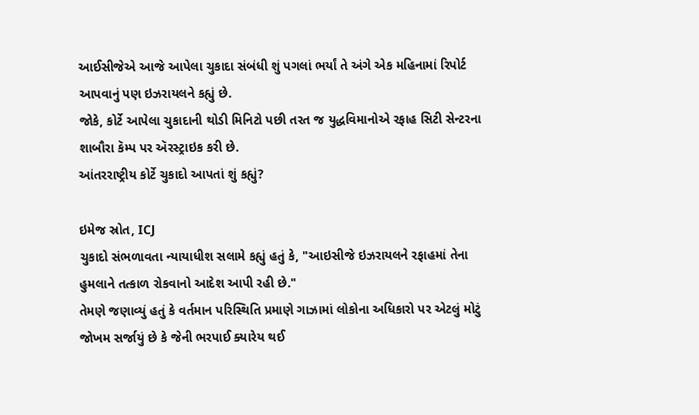આઈસીજેએ આજે આપેલા ચુકાદા સંબંધી શું પગલાં ભર્યાં તે અંગે એક મહિનામાં રિપોર્ટ આપવાનું પણ ઇઝરાયલને કહ્યું છે.
જોકે, કોર્ટે આપેલા ચુકાદાની થોડી મિનિટો પછી તરત જ યુદ્ધવિમાનોએ રફાહ સિટી સેન્ટરના શાબૌરા કૅમ્પ પર ઍરસ્ટ્રાઇક કરી છે.
આંતરરાષ્ટ્રીય કોર્ટે ચુકાદો આપતાં શું કહ્યું?

ઇમેજ સ્રોત, ICJ
ચુકાદો સંભળાવતા ન્યાયાધીશ સલામે કહ્યું હતું કે, "આઇસીજે ઇઝરાયલને રફાહમાં તેના હુમલાને તત્કાળ રોકવાનો આદેશ આપી રહી છે."
તેમણે જણાવ્યું હતું કે વર્તમાન પરિસ્થિતિ પ્રમાણે ગાઝામાં લોકોના અધિકારો પર એટલું મોટું જોખમ સર્જાયું છે કે જેની ભરપાઈ ક્યારેય થઈ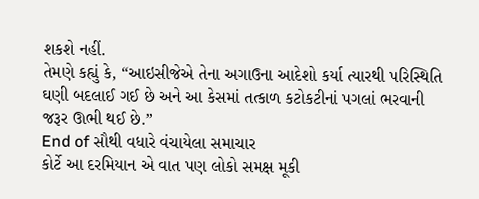શકશે નહીં.
તેમણે કહ્યું કે, “આઇસીજેએ તેના અગાઉના આદેશો કર્યા ત્યારથી પરિસ્થિતિ ઘણી બદલાઈ ગઈ છે અને આ કેસમાં તત્કાળ કટોકટીનાં પગલાં ભરવાની જરૂર ઊભી થઈ છે.”
End of સૌથી વધારે વંચાયેલા સમાચાર
કોર્ટે આ દરમિયાન એ વાત પણ લોકો સમક્ષ મૂકી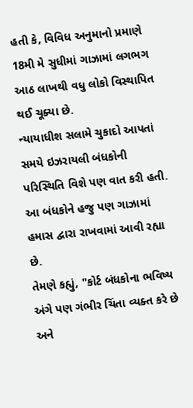હતી કે, વિવિધ અનુમાનો પ્રમાણે 18મી મે સુધીમાં ગાઝામાં લગભગ આઠ લાખથી વધુ લોકો વિસ્થાપિત થઈ ચૂક્યા છે.
ન્યાયાધીશ સલામે ચુકાદો આપતાં સમયે ઇઝરાયલી બંધકોની પરિસ્થિતિ વિશે પણ વાત કરી હતી. આ બંધકોને હજુ પણ ગાઝામાં હમાસ દ્વારા રાખવામાં આવી રહ્યા છે.
તેમણે કહ્યું, "કોર્ટ બંધકોના ભવિષ્ય અંગે પણ ગંભીર ચિંતા વ્યક્ત કરે છે અને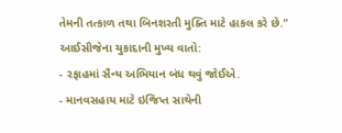તેમની તત્કાળ તથા બિનશરતી મુક્તિ માટે હાકલ કરે છે."
આઈસીજેના ચુકાદાની મુખ્ય વાતો:
- રફાહમાં સૈન્ય અભિયાન બંધ થવું જોઈએ.
- માનવસહાય માટે ઇજિપ્ત સાથેની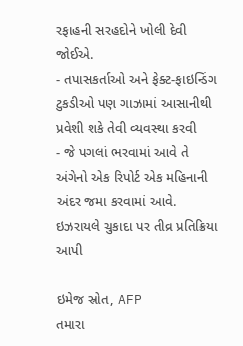રફાહની સરહદોને ખોલી દેવી જોઈએ.
- તપાસકર્તાઓ અને ફેક્ટ-ફાઇન્ડિંગ ટુકડીઓ પણ ગાઝામાં આસાનીથી પ્રવેશી શકે તેવી વ્યવસ્થા કરવી
- જે પગલાં ભરવામાં આવે તે અંગેનો એક રિપોર્ટ એક મહિનાની અંદર જમા કરવામાં આવે.
ઇઝરાયલે ચુકાદા પર તીવ્ર પ્રતિક્રિયા આપી

ઇમેજ સ્રોત, AFP
તમારા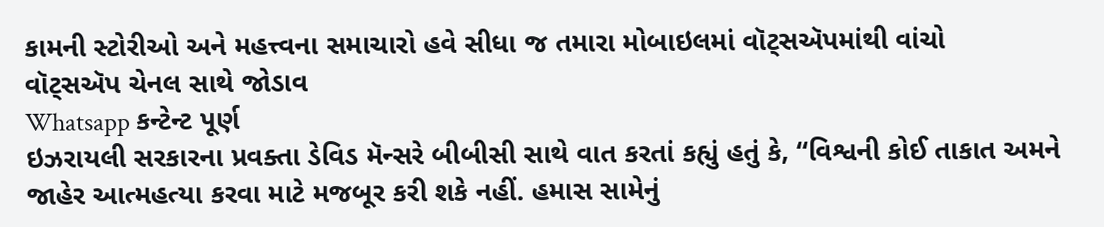કામની સ્ટોરીઓ અને મહત્ત્વના સમાચારો હવે સીધા જ તમારા મોબાઇલમાં વૉટ્સઍપમાંથી વાંચો
વૉટ્સઍપ ચેનલ સાથે જોડાવ
Whatsapp કન્ટેન્ટ પૂર્ણ
ઇઝરાયલી સરકારના પ્રવક્તા ડેવિડ મૅન્સરે બીબીસી સાથે વાત કરતાં કહ્યું હતું કે, “વિશ્વની કોઈ તાકાત અમને જાહેર આત્મહત્યા કરવા માટે મજબૂર કરી શકે નહીં. હમાસ સામેનું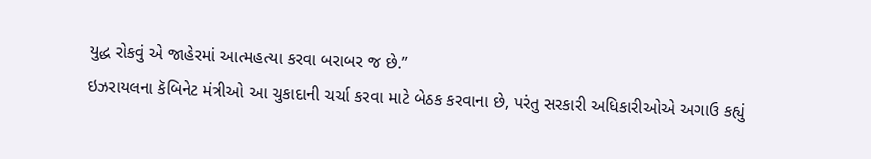યુદ્ધ રોકવું એ જાહેરમાં આત્મહત્યા કરવા બરાબર જ છે.”
ઇઝરાયલના કૅબિનેટ મંત્રીઓ આ ચુકાદાની ચર્ચા કરવા માટે બેઠક કરવાના છે, પરંતુ સરકારી અધિકારીઓએ અગાઉ કહ્યું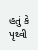હતું કે પૃથ્વી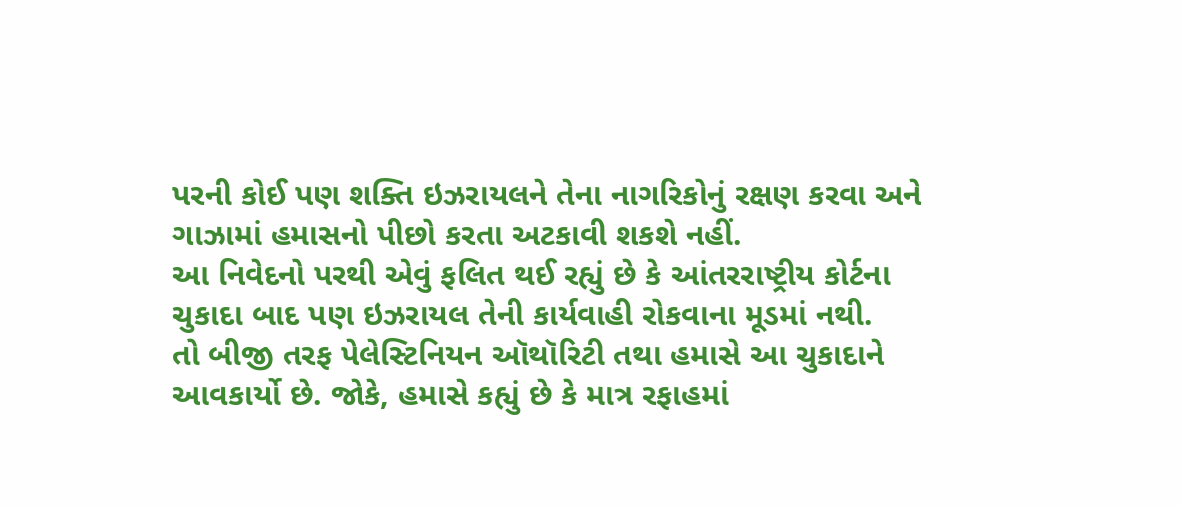પરની કોઈ પણ શક્તિ ઇઝરાયલને તેના નાગરિકોનું રક્ષણ કરવા અને ગાઝામાં હમાસનો પીછો કરતા અટકાવી શકશે નહીં.
આ નિવેદનો પરથી એવું ફલિત થઈ રહ્યું છે કે આંતરરાષ્ટ્રીય કોર્ટના ચુકાદા બાદ પણ ઇઝરાયલ તેની કાર્યવાહી રોકવાના મૂડમાં નથી.
તો બીજી તરફ પેલેસ્ટિનિયન ઑથૉરિટી તથા હમાસે આ ચુકાદાને આવકાર્યો છે. જોકે, હમાસે કહ્યું છે કે માત્ર રફાહમાં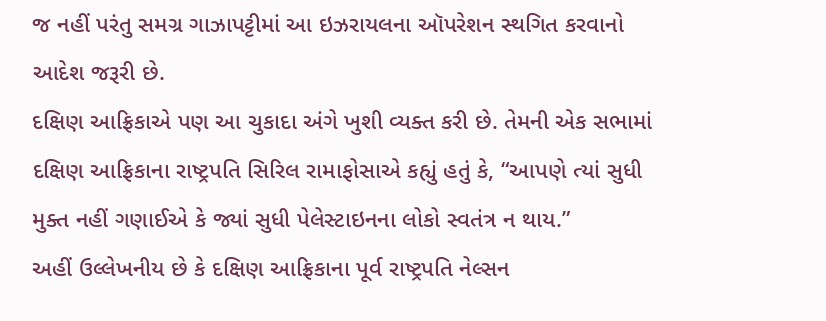જ નહીં પરંતુ સમગ્ર ગાઝાપટ્ટીમાં આ ઇઝરાયલના ઑપરેશન સ્થગિત કરવાનો આદેશ જરૂરી છે.
દક્ષિણ આફ્રિકાએ પણ આ ચુકાદા અંગે ખુશી વ્યક્ત કરી છે. તેમની એક સભામાં દક્ષિણ આફ્રિકાના રાષ્ટ્રપતિ સિરિલ રામાફોસાએ કહ્યું હતું કે, “આપણે ત્યાં સુધી મુક્ત નહીં ગણાઈએ કે જ્યાં સુધી પેલેસ્ટાઇનના લોકો સ્વતંત્ર ન થાય.”
અહીં ઉલ્લેખનીય છે કે દક્ષિણ આફ્રિકાના પૂર્વ રાષ્ટ્રપતિ નેલ્સન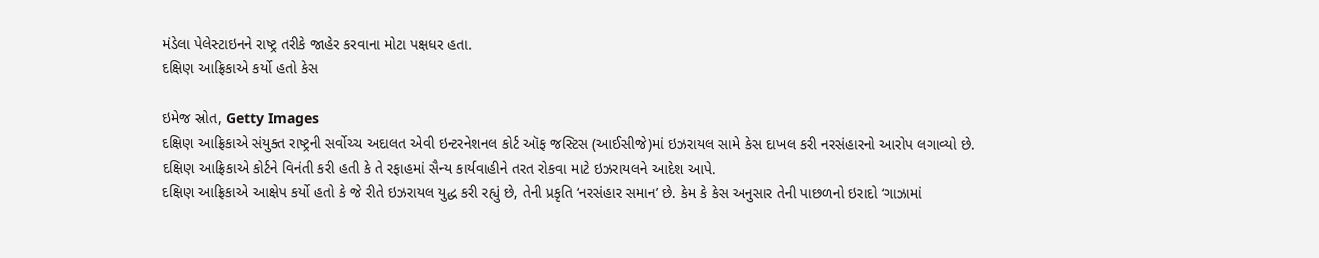મંડેલા પેલેસ્ટાઇનને રાષ્ટ્ર તરીકે જાહેર કરવાના મોટા પક્ષધર હતા.
દક્ષિણ આફ્રિકાએ કર્યો હતો કેસ

ઇમેજ સ્રોત, Getty Images
દક્ષિણ આફ્રિકાએ સંયુક્ત રાષ્ટ્રની સર્વોચ્ચ અદાલત એવી ઇન્ટરનેશનલ કોર્ટ ઑફ જસ્ટિસ (આઈસીજે)માં ઇઝરાયલ સામે કેસ દાખલ કરી નરસંહારનો આરોપ લગાવ્યો છે.
દક્ષિણ આફ્રિકાએ કોર્ટને વિનંતી કરી હતી કે તે રફાહમાં સૈન્ય કાર્યવાહીને તરત રોકવા માટે ઇઝરાયલને આદેશ આપે.
દક્ષિણ આફ્રિકાએ આક્ષેપ કર્યો હતો કે જે રીતે ઇઝરાયલ યુદ્ધ કરી રહ્યું છે, તેની પ્રકૃતિ ‘નરસંહાર સમાન’ છે. કેમ કે કેસ અનુસાર તેની પાછળનો ઇરાદો ‘ગાઝામાં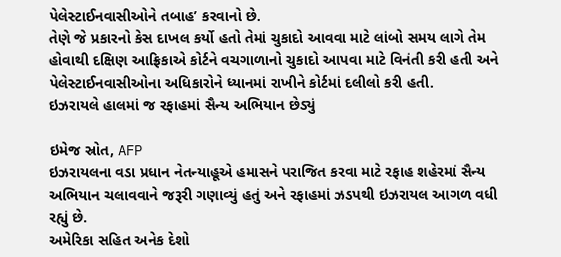પેલેસ્ટાઈનવાસીઓને તબાહ’ કરવાનો છે.
તેણે જે પ્રકારનો કેસ દાખલ કર્યો હતો તેમાં ચુકાદો આવવા માટે લાંબો સમય લાગે તેમ હોવાથી દક્ષિણ આફ્રિકાએ કોર્ટને વચગાળાનો ચુકાદો આપવા માટે વિનંતી કરી હતી અને પેલેસ્ટાઈનવાસીઓના અધિકારોને ધ્યાનમાં રાખીને કોર્ટમાં દલીલો કરી હતી.
ઇઝરાયલે હાલમાં જ રફાહમાં સૈન્ય અભિયાન છેડ્યું

ઇમેજ સ્રોત, AFP
ઇઝરાયલના વડા પ્રધાન નેતન્યાહૂએ હમાસને પરાજિત કરવા માટે રફાહ શહેરમાં સૈન્ય અભિયાન ચલાવવાને જરૂરી ગણાવ્યું હતું અને રફાહમાં ઝડપથી ઇઝરાયલ આગળ વધી રહ્યું છે.
અમેરિકા સહિત અનેક દેશો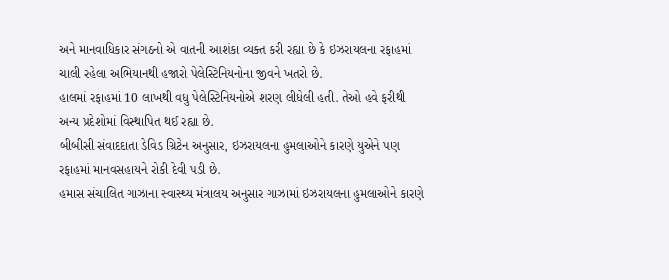અને માનવાધિકાર સંગઠનો એ વાતની આશંકા વ્યક્ત કરી રહ્યા છે કે ઇઝરાયલના રફાહમાં ચાલી રહેલા અભિયાનથી હજારો પેલેસ્ટિનિયનોના જીવને ખતરો છે.
હાલમાં રફાહમાં 10 લાખથી વધુ પેલેસ્ટિનિયનોએ શરણ લીધેલી હતી. તેઓ હવે ફરીથી અન્ય પ્રદેશોમાં વિસ્થાપિત થઈ રહ્યા છે.
બીબીસી સંવાદદાતા ડેવિડ ગ્રિટેન અનુસાર, ઇઝરાયલના હુમલાઓને કારણે યુએને પણ રફાહમાં માનવસહાયને રોકી દેવી પડી છે.
હમાસ સંચાલિત ગાઝાના સ્વાસ્થ્ય મંત્રાલય અનુસાર ગાઝામાં ઇઝરાયલના હુમલાઓને કારણે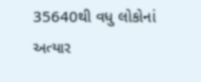35640થી વધુ લોકોનાં અત્યાર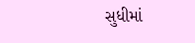સુધીમાં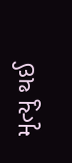મૃત્યુ થઈ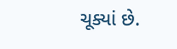ચૂક્યાં છે.